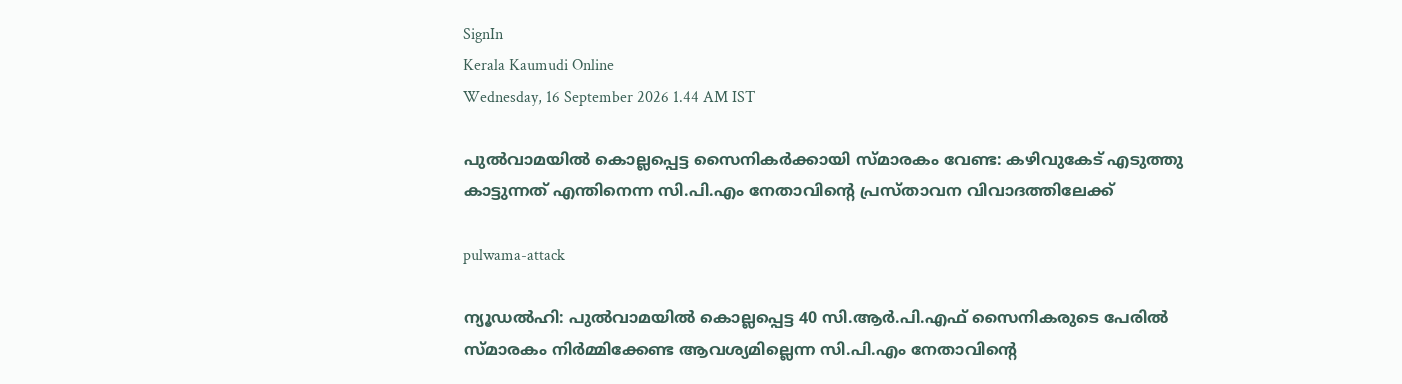SignIn
Kerala Kaumudi Online
Wednesday, 16 September 2026 1.44 AM IST

പുൽവാമയിൽ കൊല്ലപ്പെട്ട സൈനികർക്കായി സ്മാരകം വേണ്ട: കഴിവുകേട് എടുത്തു കാട്ടുന്നത് എന്തിനെന്ന സി.പി.എം നേതാവിന്റെ പ്രസ്താവന വിവാദത്തിലേക്ക്

pulwama-attack

ന്യൂഡൽഹി: പുൽവാമയിൽ കൊല്ലപ്പെട്ട 40 സി.ആർ.പി.എഫ് സൈനികരുടെ പേരിൽ സ്മാരകം നിർമ്മിക്കേണ്ട ആവശ്യമില്ലെന്ന സി.പി.എം നേതാവിന്റെ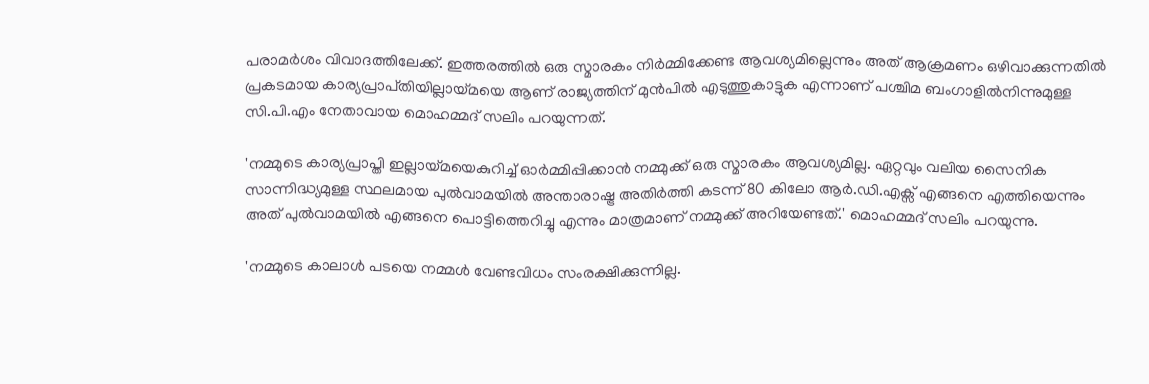പരാമർശം വിവാദത്തിലേക്ക്. ഇത്തരത്തിൽ ഒരു സ്മാരകം നിർമ്മിക്കേണ്ട ആവശ്യമില്ലെന്നും അത് ആക്രമണം ഒഴിവാക്കുന്നതിൽ പ്രകടമായ കാര്യപ്രാപ്‍തിയില്ലായ്മയെ ആണ് രാജ്യത്തിന് മുൻപിൽ എടുത്തുകാട്ടുക എന്നാണ് പശ്ചിമ ബംഗാളിൽനിന്നുമുള്ള സി.പി.എം നേതാവായ മൊഹമ്മദ് സലിം പറയുന്നത്.

'നമ്മുടെ കാര്യപ്രാപ്തി ഇല്ലായ്മയെകുറിച്ച് ഓർമ്മിപ്പിക്കാൻ നമ്മുക്ക് ഒരു സ്മാരകം ആവശ്യമില്ല. ഏറ്റവും വലിയ സൈനിക സാന്നിദ്ധ്യമുള്ള സ്ഥലമായ പുൽവാമയിൽ അന്താരാഷ്ട്ര അതിർത്തി കടന്ന് 80 കിലോ ആർ.ഡി.എക്സ് എങ്ങനെ എത്തിയെന്നും അത് പുൽവാമയിൽ എങ്ങനെ പൊട്ടിത്തെറിച്ചു എന്നും മാത്രമാണ് നമ്മുക്ക് അറിയേണ്ടത്.' മൊഹമ്മദ് സലിം പറയുന്നു.

'നമ്മുടെ കാലാൾ പടയെ നമ്മൾ വേണ്ടവിധം സംരക്ഷിക്കുന്നില്ല.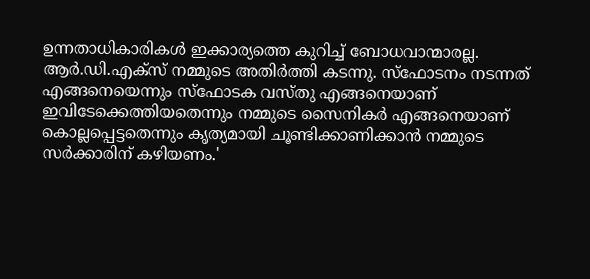ഉന്നതാധികാരികൾ ഇക്കാര്യത്തെ കുറിച്ച് ബോധവാന്മാരല്ല. ആർ.ഡി.എക്സ് നമ്മുടെ അതിർത്തി കടന്നു. സ്ഫോടനം നടന്നത് എങ്ങനെയെന്നും സ്‌ഫോടക വസ്തു എങ്ങനെയാണ് ഇവിടേക്കെത്തിയതെന്നും നമ്മുടെ സൈനികർ എങ്ങനെയാണ് കൊല്ലപ്പെട്ടതെന്നും കൃത്യമായി ചൂണ്ടിക്കാണിക്കാൻ നമ്മുടെ സർക്കാരിന് കഴിയണം.'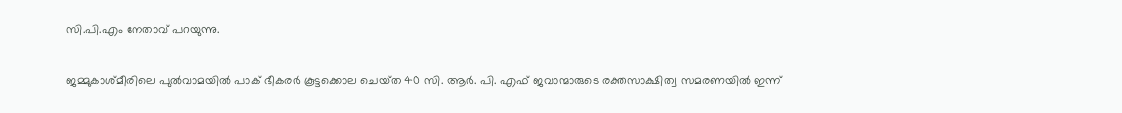സി.പി.എം നേതാവ് പറയുന്നു.

ജമ്മുകാശ്‌മീരിലെ പുൽവാമയിൽ പാക് ഭീകരർ കൂട്ടക്കൊല ചെയ്‌ത 40 സി. ആർ. പി. എഫ് ജവാന്മാരുടെ രക്തസാക്ഷിത്വ സമരണയിൽ ഇന്ന്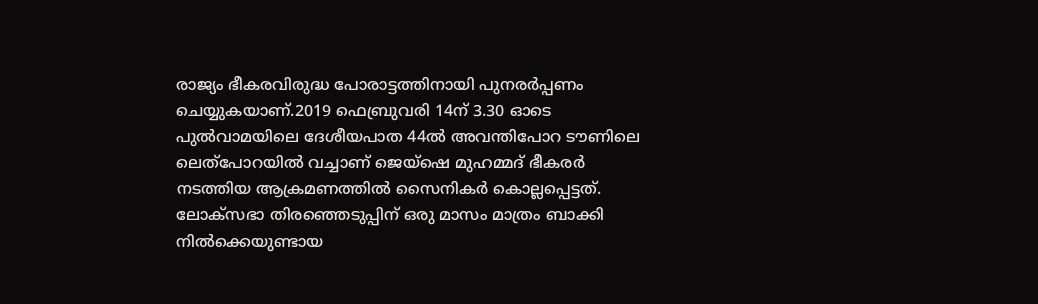രാജ്യം ഭീകരവിരുദ്ധ പോരാട്ടത്തിനായി പുനരർപ്പണം ചെയ്യുകയാണ്.2019 ഫെബ്രുവരി 14ന് 3.30 ഓടെ പുൽവാമയിലെ ദേശീയപാത 44ൽ അവന്തിപോറ ടൗണിലെ ലെത്പോറയിൽ വച്ചാണ് ജെയ്‌ഷെ മുഹമ്മദ് ഭീകരർ നടത്തിയ ആക്രമണത്തിൽ സൈനികർ കൊല്ലപ്പെട്ടത്. ലോക്‌സഭാ തിരഞ്ഞെടുപ്പിന് ഒരു മാസം മാത്രം ബാക്കി നിൽക്കെയുണ്ടായ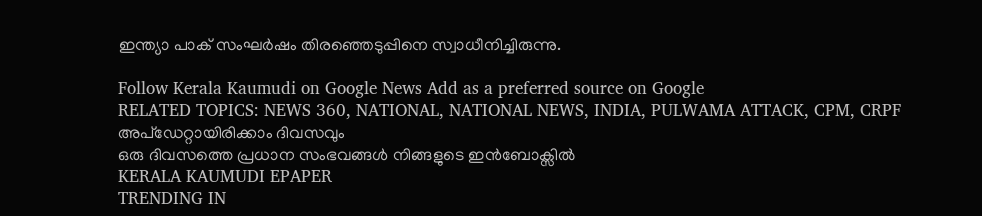ഇന്ത്യാ പാക് സംഘർഷം തിരഞ്ഞെടുപ്പിനെ സ്വാധീനിച്ചിരുന്നു.

Follow Kerala Kaumudi on Google News Add as a preferred source on Google
RELATED TOPICS: NEWS 360, NATIONAL, NATIONAL NEWS, INDIA, PULWAMA ATTACK, CPM, CRPF
അപ്ഡേറ്റായിരിക്കാം ദിവസവും
ഒരു ദിവസത്തെ പ്രധാന സംഭവങ്ങൾ നിങ്ങളുടെ ഇൻബോക്സിൽ
KERALA KAUMUDI EPAPER
TRENDING IN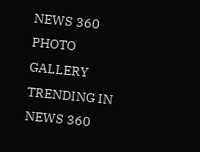NEWS 360
PHOTO GALLERY
TRENDING IN NEWS 360